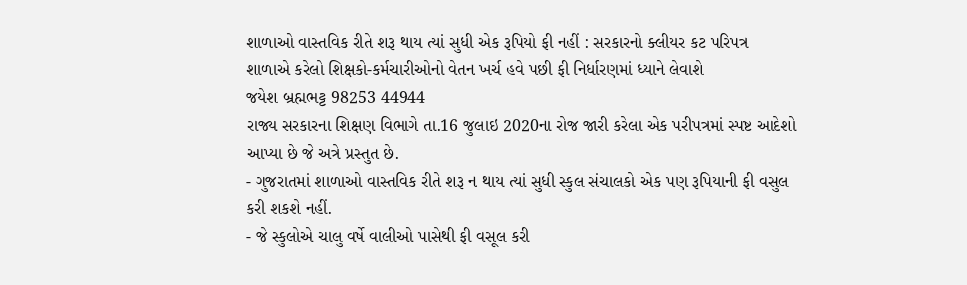શાળાઓ વાસ્તવિક રીતે શરૂ થાય ત્યાં સુધી એક રૂપિયો ફી નહીં : સરકારનો ક્લીયર કટ પરિપત્ર
શાળાએ કરેલો શિક્ષકો-કર્મચારીઓનો વેતન ખર્ચ હવે પછી ફી નિર્ધારણમાં ધ્યાને લેવાશે
જયેશ બ્રહ્મભટ્ટ 98253 44944
રાજ્ય સરકારના શિક્ષણ વિભાગે તા.16 જુલાઇ 2020ના રોજ જારી કરેલા એક પરીપત્રમાં સ્પષ્ટ આદેશો આપ્યા છે જે અત્રે પ્રસ્તુત છે.
- ગુજરાતમાં શાળાઓ વાસ્તવિક રીતે શરૂ ન થાય ત્યાં સુધી સ્કુલ સંચાલકો એક પણ રૂપિયાની ફી વસુલ કરી શકશે નહીં.
- જે સ્કુલોએ ચાલુ વર્ષે વાલીઓ પાસેથી ફી વસૂલ કરી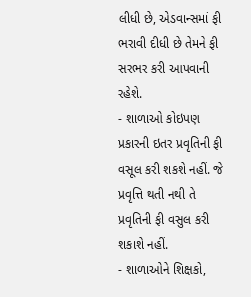લીધી છે, એડવાન્સમાં ફી ભરાવી દીધી છે તેમને ફી સરભર કરી આપવાની રહેશે.
- શાળાઓ કોઇપણ પ્રકારની ઇતર પ્રવૃતિની ફી વસૂલ કરી શકશે નહીં. જે પ્રવૃત્તિ થતી નથી તે પ્રવૃતિની ફી વસુલ કરી શકાશે નહીં.
- શાળાઓને શિક્ષકો,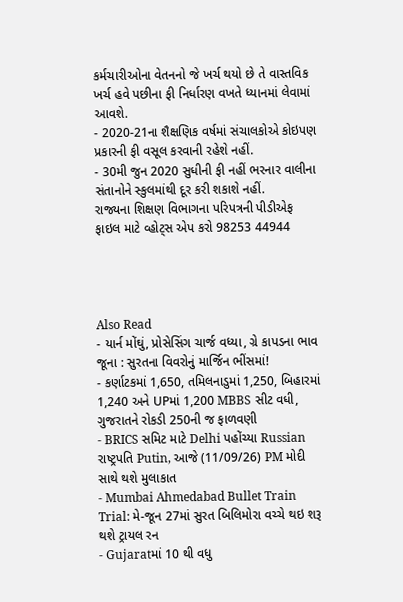કર્મચારીઓના વેતનનો જે ખર્ચ થયો છે તે વાસ્તવિક ખર્ચ હવે પછીના ફી નિર્ધારણ વખતે ધ્યાનમાં લેવામાં આવશે.
- 2020-21ના શૈક્ષણિક વર્ષમાં સંચાલકોએ કોઇપણ પ્રકારની ફી વસૂલ કરવાની રહેશે નહીં.
- 30મી જુન 2020 સુધીની ફી નહીં ભરનાર વાલીના સંતાનોને સ્કુલમાંથી દૂર કરી શકાશે નહીં.
રાજ્યના શિક્ષણ વિભાગના પરિપત્રની પીડીએફ ફાઇલ માટે વ્હોટ્સ એપ કરો 98253 44944




Also Read
- યાર્ન મોંઘું, પ્રોસેસિંગ ચાર્જ વધ્યા, ગ્રે કાપડના ભાવ જૂના : સુરતના વિવરોનું માર્જિન ભીંસમાં!
- કર્ણાટકમાં 1,650, તમિલનાડુમાં 1,250, બિહારમાં 1,240 અને UPમાં 1,200 MBBS સીટ વધી, ગુજરાતને રોકડી 250ની જ ફાળવણી
- BRICS સમિટ માટે Delhi પહોંચ્યા Russian રાષ્ટ્રપતિ Putin, આજે (11/09/26) PM મોદી સાથે થશે મુલાકાત
- Mumbai Ahmedabad Bullet Train Trial: મે-જૂન 27માં સુરત બિલિમોરા વચ્ચે થઇ શરૂ થશે ટ્રાયલ રન
- Gujaratમાં 10 થી વધુ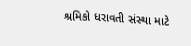શ્રમિકો ધરાવતી સંસ્થા માટે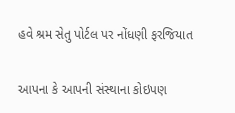હવે શ્રમ સેતુ પોર્ટલ પર નોંધણી ફરજિયાત

આપના કે આપની સંસ્થાના કોઇપણ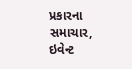પ્રકારના સમાચાર, ઇવેન્ટ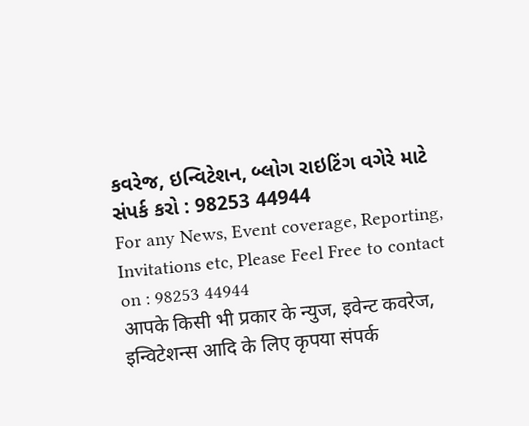કવરેજ, ઇન્વિટેશન, બ્લોગ રાઇટિંગ વગેરે માટે સંપર્ક કરો : 98253 44944
For any News, Event coverage, Reporting, Invitations etc, Please Feel Free to contact on : 98253 44944
आपके किसी भी प्रकार के न्युज, इवेन्ट कवरेज, इन्विटेशन्स आदि के लिए कृपया संपर्क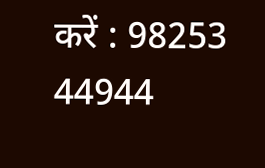करें : 98253 44944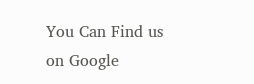You Can Find us on Google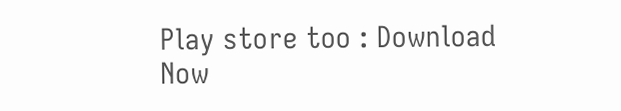Play store too : Download Now